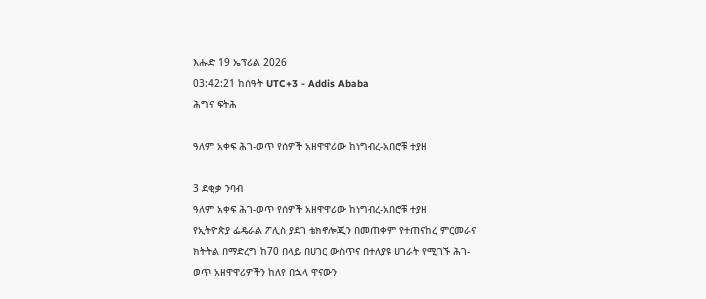እሑድ 19 ኤፕሪል 2026
03:42:21 ከሰዓት UTC+3 - Addis Ababa
ሕግና ፍትሕ

ዓለም አቀፍ ሕገ-ወጥ የሰዎች አዘዋዋሪው ከነግብረ-አበሮቹ ተያዘ

3 ደቂቃ ንባብ
ዓለም አቀፍ ሕገ-ወጥ የሰዎች አዘዋዋሪው ከነግብረ-አበሮቹ ተያዘ
የኢትዮጵያ ፌዴራል ፖሊስ ያደገ ቴክኖሎጂን በመጠቀም የተጠናከረ ምርመራና ክትትል በማድረግ ከ70 በላይ በሀገር ውስጥና በተለያዩ ሀገራት የሚገኙ ሕገ-ወጥ አዘዋዋሪዎችን ከለየ በኋላ ዋናውን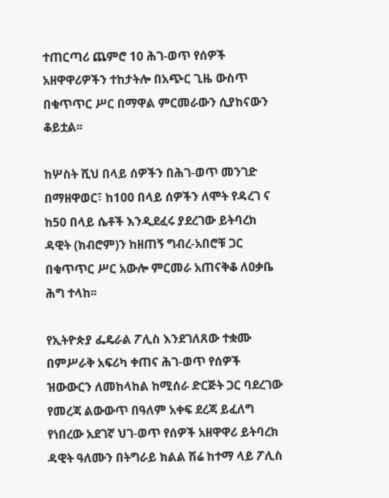ተጠርጣሪ ጨምሮ 10 ሕገ-ወጥ የሰዎች አዘዋዋሪዎችን ተከታትሎ በአጭር ጊዜ ውስጥ በቁጥጥር ሥር በማዋል ምርመራውን ሲያከናውን ቆይቷል፡፡

ከሦስት ሺህ በላይ ሰዎችን በሕገ-ወጥ መንገድ በማዘዋወር፣ ከ100 በላይ ሰዎችን ለሞት የዳረገ ና ከ50 በላይ ሴቶች እንዲደፈሩ ያደረገው ይትባረክ ዳዊት (ክብሮም)ን ከዘጠኝ ግብረ-አበሮቹ ጋር በቁጥጥር ሥር አውሎ ምርመራ አጠናቅቆ ለዐቃቤ ሕግ ተላከ፡፡

የኢትዮጵያ ፌዴራል ፖሊስ እንደገለጸው ተቋሙ በምሥራቅ አፍሪካ ቀጠና ሕገ-ወጥ የሰዎች ዝውውርን ለመከላከል ከሚሰራ ድርጅት ጋር ባደረገው የመረጃ ልውውጥ በዓለም አቀፍ ደረጃ ይፈለግ የነበረው አደገኛ ህገ-ወጥ የሰዎች አዘዋዋሪ ይትባረክ ዳዊት ዓለሙን በትግራይ ክልል ሽሬ ከተማ ላይ ፖሊስ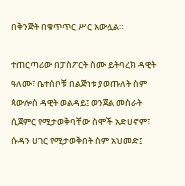በቅንጅት በቁጥጥር ሥር አውሏል።

ተጠርጣሪው በፓስፖርት ስሙ ይትባረክ ዳዊት ዓለሙ፣ ቤተሰቦቹ በልጅነቱ ያወጡለት ስም ጳውሎስ ዳዊት ወልዳይ፤ ወንጀል መስራት ሲጀምር የሚታወቅባቸው ስሞች አድሀኖም፣ ሱዳን ሀገር የሚታወቅበት ስም አህመድ፤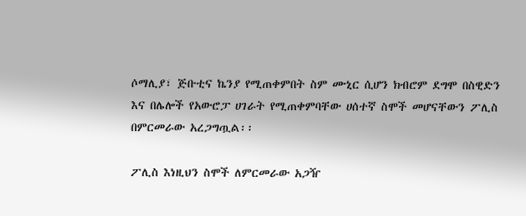ሶማሊያ፣ ጅቡቲና ኬንያ የሚጠቀምበት ስም ሙኒር ሲሆን ክብሮም ደግሞ በስዊድን እና በሌሎች የአውሮፓ ሀገራት የሚጠቀምባቸው ሀሰተኛ ስሞች መሆናቸውን ፖሊስ በምርመራው አረጋግጧል፡፡

ፖሊስ እነዚህን ስሞች ለምርመራው አጋዥ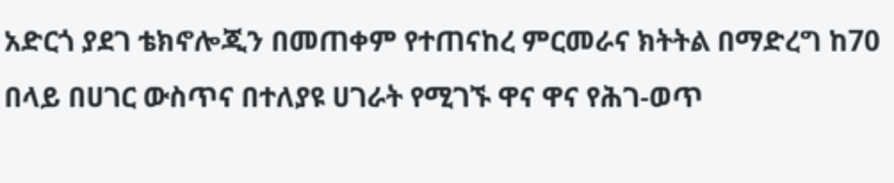አድርጎ ያደገ ቴክኖሎጂን በመጠቀም የተጠናከረ ምርመራና ክትትል በማድረግ ከ70 በላይ በሀገር ውስጥና በተለያዩ ሀገራት የሚገኙ ዋና ዋና የሕገ-ወጥ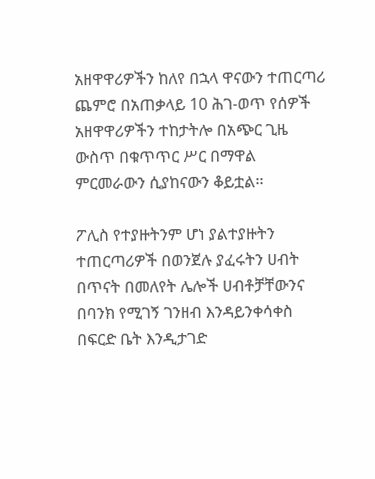አዘዋዋሪዎችን ከለየ በኋላ ዋናውን ተጠርጣሪ ጨምሮ በአጠቃላይ 10 ሕገ-ወጥ የሰዎች አዘዋዋሪዎችን ተከታትሎ በአጭር ጊዜ ውስጥ በቁጥጥር ሥር በማዋል ምርመራውን ሲያከናውን ቆይቷል፡፡

ፖሊስ የተያዙትንም ሆነ ያልተያዙትን ተጠርጣሪዎች በወንጀሉ ያፈሩትን ሀብት በጥናት በመለየት ሌሎች ሀብቶቻቸውንና በባንክ የሚገኝ ገንዘብ እንዳይንቀሳቀስ በፍርድ ቤት እንዲታገድ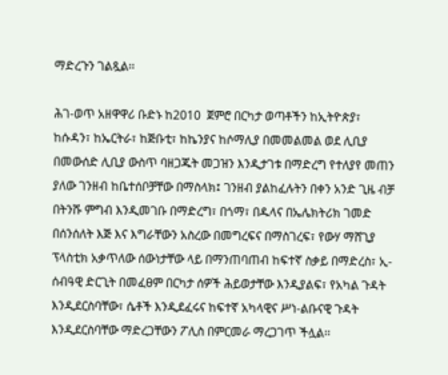ማድረጉን ገልጿል፡፡

ሕገ-ወጥ አዘዋዋሪ ቡድኑ ከ2010  ጀምሮ በርካታ ወጣቶችን ከኢትዮጵያ፣ ከሱዳን፣ ከኤርትራ፣ ከጅቡቲ፣ ከኬንያና ከሶማሊያ በመመልመል ወደ ሊቢያ በመውሰድ ሊቢያ ውስጥ ባዘጋጁት መጋዝን እንዲታገቱ በማድረግ የተለያየ መጠን ያለው ገንዘብ ከቤተሰቦቻቸው በማስላክ፤ ገንዘብ ያልከፈሉትን በቀን አንድ ጊዜ ብቻ በትንሹ ምግብ እንዲመገቡ በማድረግ፣ በጎማ፣ በዱላና በኤሌክትሪክ ገመድ በሰንሰለት እጅ እና እግራቸውን አስረው በመግረፍና በማስገረፍ፣ የውሃ ማሸጊያ ፕላስቲክ አቃጥለው ሰውነታቸው ላይ በማንጠባጠብ ከፍተኛ ስቃይ በማድረስ፣ ኢ-ሰብዓዊ ድርጊት በመፈፀም በርካታ ሰዎች ሕይወታቸው እንዲያልፍ፣ የአካል ጉዳት እንዲደርስባቸው፣ ሴቶች እንዲደፈሩና ከፍተኛ አካላዊና ሥነ-ልቡናዊ ጉዳት እንዲደርስባቸው ማድረጋቸውን ፖሊስ በምርመራ ማረጋገጥ ችሏል፡፡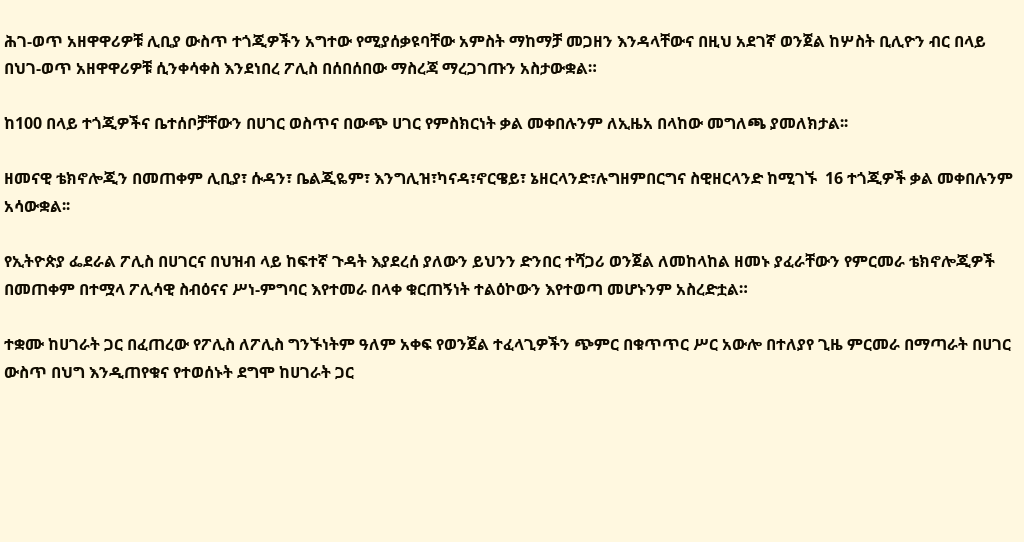ሕገ-ወጥ አዘዋዋሪዎቹ ሊቢያ ውስጥ ተጎጂዎችን አግተው የሚያሰቃዩባቸው አምስት ማከማቻ መጋዘን እንዳላቸውና በዚህ አደገኛ ወንጀል ከሦስት ቢሊዮን ብር በላይ በህገ-ወጥ አዘዋዋሪዎቹ ሲንቀሳቀስ እንደነበረ ፖሊስ በሰበሰበው ማስረጃ ማረጋገጡን አስታውቋል።

ከ100 በላይ ተጎጂዎችና ቤተሰቦቻቸውን በሀገር ወስጥና በውጭ ሀገር የምስክርነት ቃል መቀበሉንም ለኢዜአ በላከው መግለጫ ያመለክታል፡፡

ዘመናዊ ቴክኖሎጂን በመጠቀም ሊቢያ፣ ሱዳን፣ ቤልጂዬም፣ እንግሊዝ፣ካናዳ፣ኖርዌይ፣ ኔዘርላንድ፣ሉግዘምበርግና ስዊዘርላንድ ከሚገኙ  16 ተጎጂዎች ቃል መቀበሉንም አሳውቋል፡፡

የኢትዮጵያ ፌደራል ፖሊስ በሀገርና በህዝብ ላይ ከፍተኛ ጉዳት እያደረሰ ያለውን ይህንን ድንበር ተሻጋሪ ወንጀል ለመከላከል ዘመኑ ያፈራቸውን የምርመራ ቴክኖሎጂዎች በመጠቀም በተሟላ ፖሊሳዊ ስብዕናና ሥነ-ምግባር እየተመራ በላቀ ቁርጠኝነት ተልዕኮውን እየተወጣ መሆኑንም አስረድቷል።

ተቋሙ ከሀገራት ጋር በፈጠረው የፖሊስ ለፖሊስ ግንኙነትም ዓለም አቀፍ የወንጀል ተፈላጊዎችን ጭምር በቁጥጥር ሥር አውሎ በተለያየ ጊዜ ምርመራ በማጣራት በሀገር ውስጥ በህግ እንዲጠየቁና የተወሰኑት ደግሞ ከሀገራት ጋር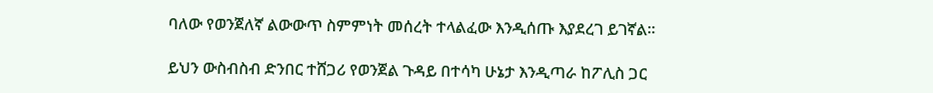ባለው የወንጀለኛ ልውውጥ ስምምነት መሰረት ተላልፈው እንዲሰጡ እያደረገ ይገኛል፡፡

ይህን ውስብስብ ድንበር ተሸጋሪ የወንጀል ጉዳይ በተሳካ ሁኔታ እንዲጣራ ከፖሊስ ጋር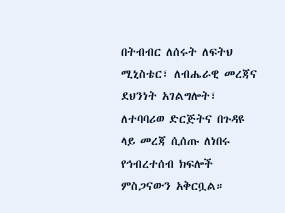በትብብር ለሰሩት ለፍትህ ሚኒስቴር፣ ለብሔራዊ መረጃና ደህንነት አገልግሎት፣ ለተባባሪወ ድርጅትና በጉዳዩ ላይ መረጃ ሲሰጡ ለነበሩ የኅብረተሰብ ክፍሎች ምስጋናውን አቅርቧል።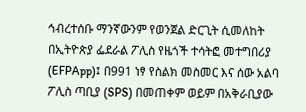ኅብረተሰቡ ማንኛውንም የወንጀል ድርጊት ሲመለከት በኢትዮጵያ ፌደራል ፖሊስ የዜጎች ተሳትፎ መተግበሪያ (EFPApp)፤ በ991 ነፃ የስልክ መስመር እና ሰው አልባ ፖሊስ ጣቢያ (SPS) በመጠቀም ወይም በአቅራቢያው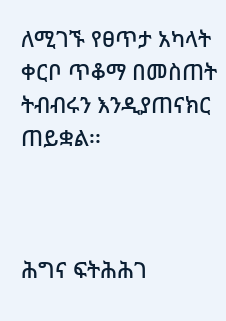ለሚገኙ የፀጥታ አካላት ቀርቦ ጥቆማ በመስጠት ትብብሩን እንዲያጠናክር ጠይቋል፡፡



ሕግና ፍትሕሕገ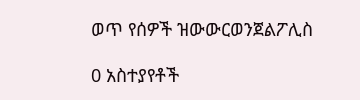ወጥ የሰዎች ዝውውርወንጀልፖሊስ

0 አስተያየቶች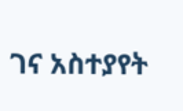ገና አስተያየት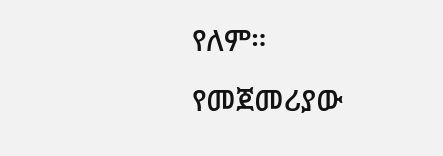የለም። የመጀመሪያው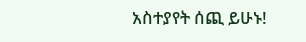አስተያየት ሰጪ ይሁኑ!